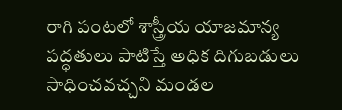రాగి పంటలో శాస్త్రీయ యాజమాన్య పద్ధతులు పాటిస్తే అధిక దిగుబడులు సాధించవచ్చని మండల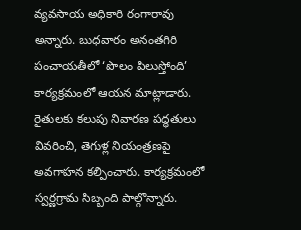వ్యవసాయ అధికారి రంగారావు అన్నారు. బుధవారం అనంతగిరి పంచాయతీలో ‘పొలం పిలుస్తోంది’ కార్యక్రమంలో ఆయన మాట్లాడారు. రైతులకు కలుపు నివారణ పద్ధతులు వివరించి, తెగుళ్ల నియంత్రణపై అవగాహన కల్పించారు. కార్యక్రమంలో స్వర్ణగ్రామ సిబ్బంది పాల్గొన్నారు.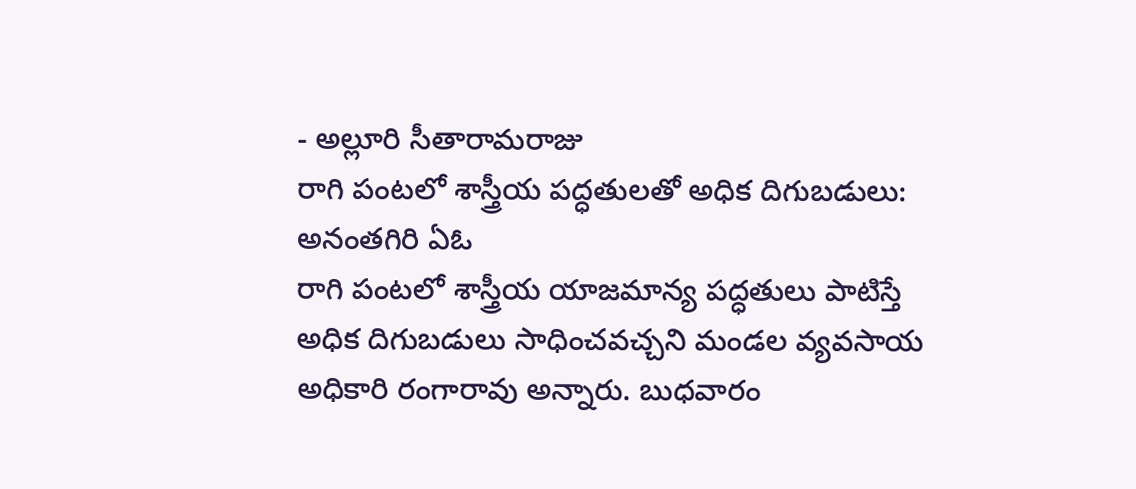- అల్లూరి సీతారామరాజు
రాగి పంటలో శాస్త్రీయ పద్ధతులతో అధిక దిగుబడులు: అనంతగిరి ఏఓ
రాగి పంటలో శాస్త్రీయ యాజమాన్య పద్ధతులు పాటిస్తే అధిక దిగుబడులు సాధించవచ్చని మండల వ్యవసాయ అధికారి రంగారావు అన్నారు. బుధవారం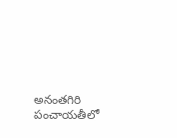అనంతగిరి పంచాయతీలో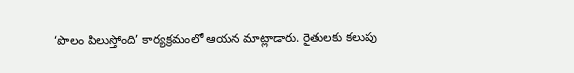‘పొలం పిలుస్తోంది’ కార్యక్రమంలో ఆయన మాట్లాడారు. రైతులకు కలుపు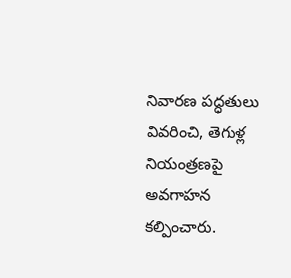నివారణ పద్ధతులు వివరించి, తెగుళ్ల నియంత్రణపై అవగాహన కల్పించారు.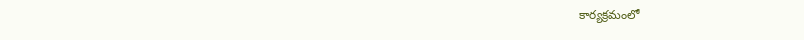కార్యక్రమంలో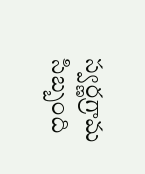స్వర్ణగ్రామ సిబ్బంది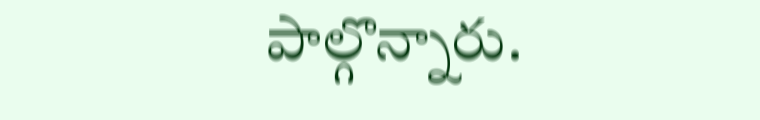పాల్గొన్నారు.